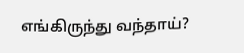எங்கிருந்து வந்தாய்?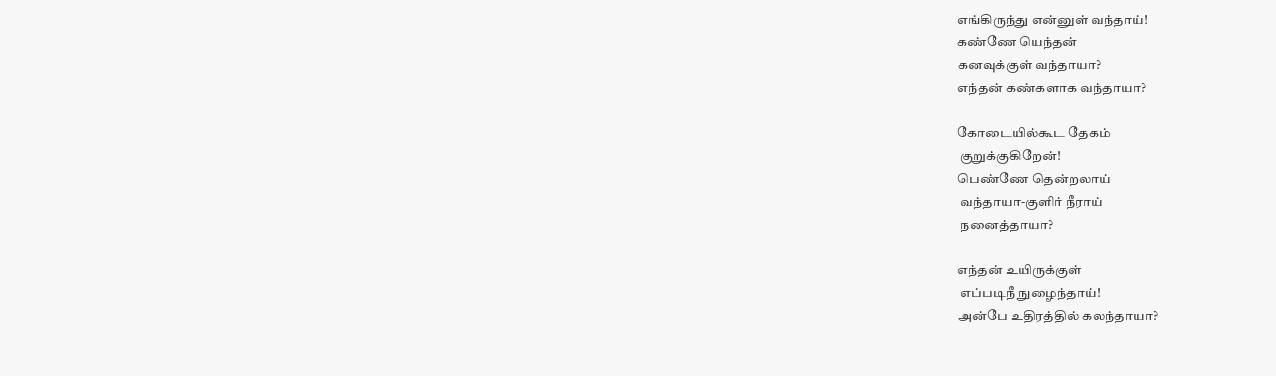எங்கிருந்து என்னுள் வந்தாய்!
கண்ணே யெந்தன்
கனவுக்குள் வந்தாயா?
எந்தன் கண்களாக வந்தாயா?

கோடையில்கூட தேகம்
 குறுக்குகிறேன்!
பெண்ணே தென்றலாய்
 வந்தாயா-குளிர் நீராய்
 நனைத்தாயா?

எந்தன் உயிருக்குள்
 எப்படிநீ நுழைந்தாய்!
அன்பே உதிரத்தில் கலந்தாயா?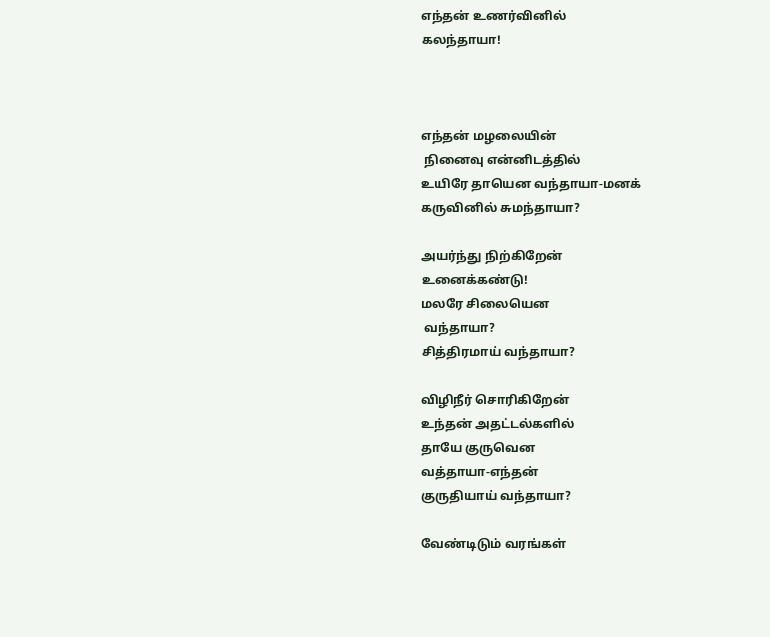எந்தன் உணர்வினில்
கலந்தாயா!



எந்தன் மழலையின்
 நினைவு என்னிடத்தில்
உயிரே தாயென வந்தாயா-மனக்
கருவினில் சுமந்தாயா?

அயர்ந்து நிற்கிறேன்
உனைக்கண்டு!
மலரே சிலையென
 வந்தாயா?
சித்திரமாய் வந்தாயா?

விழிநீர் சொரிகிறேன்
உந்தன் அதட்டல்களில்
தாயே குருவென
வத்தாயா-எந்தன்
குருதியாய் வந்தாயா?

வேண்டிடும் வரங்கள்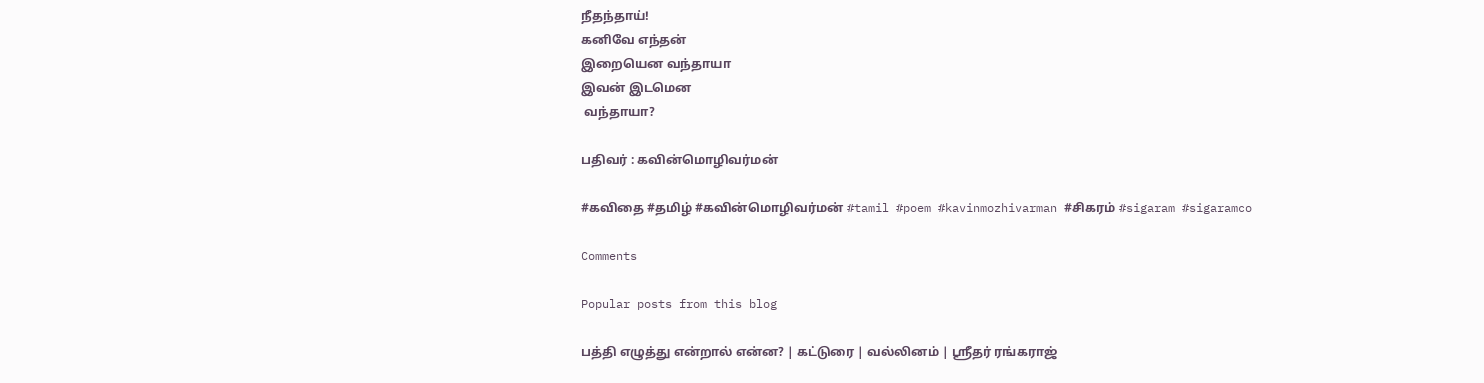நீதந்தாய்!
கனிவே எந்தன்
இறையென வந்தாயா
இவன் இடமென
 வந்தாயா?

பதிவர் : கவின்மொழிவர்மன்

#கவிதை #தமிழ் #கவின்மொழிவர்மன் #tamil #poem #kavinmozhivarman #சிகரம் #sigaram #sigaramco

Comments

Popular posts from this blog

பத்தி எழுத்து என்றால் என்ன? | கட்டுரை | வல்லினம் | ஸ்ரீதர் ரங்கராஜ்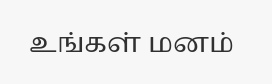உங்கள் மனம்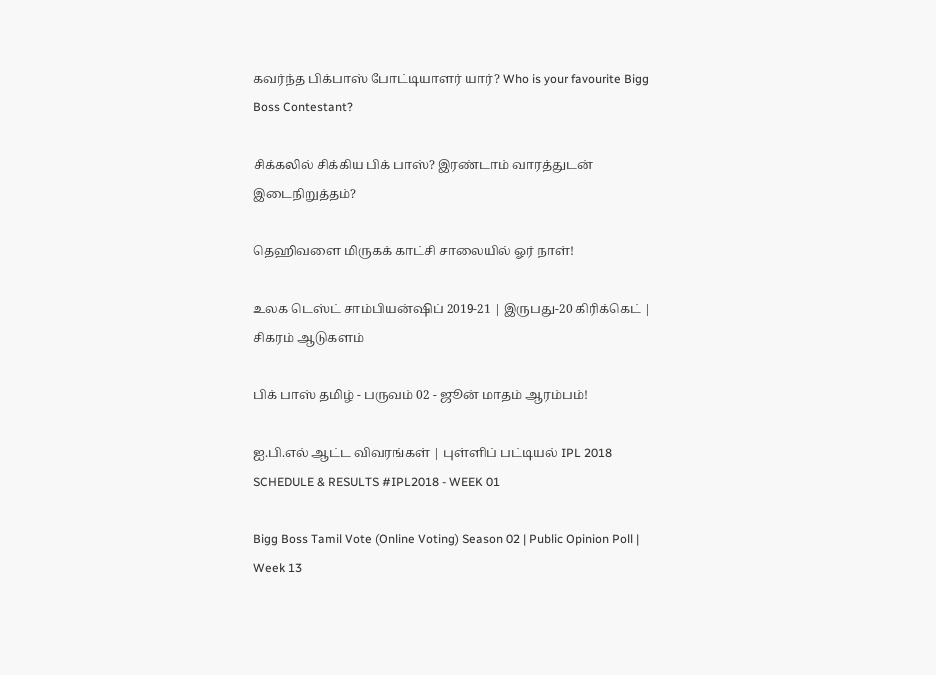கவர்ந்த பிக்பாஸ் போட்டியாளர் யார்? Who is your favourite Bigg Boss Contestant?

சிக்கலில் சிக்கிய பிக் பாஸ்? இரண்டாம் வாரத்துடன் இடைநிறுத்தம்?

தெஹிவளை மிருகக் காட்சி சாலையில் ஓர் நாள்!

உலக டெஸ்ட் சாம்பியன்ஷிப் 2019-21 | இருபது-20 கிரிக்கெட் | சிகரம் ஆடுகளம்

பிக் பாஸ் தமிழ் - பருவம் 02 - ஜூன் மாதம் ஆரம்பம்!

ஐ.பி.எல் ஆட்ட விவரங்கள் | புள்ளிப் பட்டியல் IPL 2018 SCHEDULE & RESULTS #IPL2018 - WEEK 01

Bigg Boss Tamil Vote (Online Voting) Season 02 | Public Opinion Poll | Week 13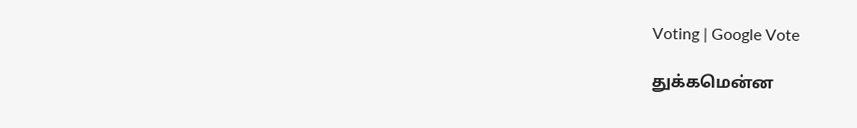Voting | Google Vote

துக்கமென்ன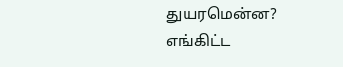துயரமென்ன? எங்கிட்ட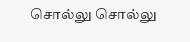சொல்லு சொல்லு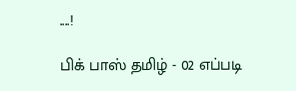....!

பிக் பாஸ் தமிழ் - 02 எப்படி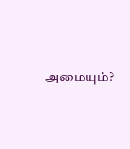அமையும்?